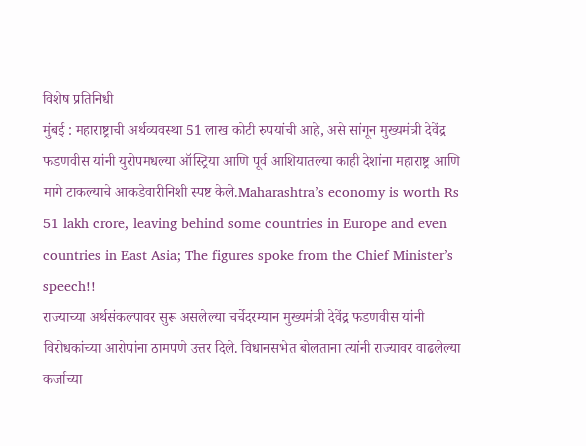विशेष प्रतिनिधी
मुंबई : महाराष्ट्राची अर्थव्यवस्था 51 लाख कोटी रुपयांची आहे, असे सांगून मुख्यमंत्री देवेंद्र फडणवीस यांनी युरोपमधल्या ऑस्ट्रिया आणि पूर्व आशियातल्या काही देशांना महाराष्ट्र आणि मागे टाकल्याचे आकडेवारीनिशी स्पष्ट केले.Maharashtra’s economy is worth Rs 51 lakh crore, leaving behind some countries in Europe and even countries in East Asia; The figures spoke from the Chief Minister’s speech!!
राज्याच्या अर्थसंकल्पावर सुरू असलेल्या चर्चेदरम्यान मुख्यमंत्री देवेंद्र फडणवीस यांनी विरोधकांच्या आरोपांना ठामपणे उत्तर दिले. विधानसभेत बोलताना त्यांनी राज्यावर वाढलेल्या कर्जाच्या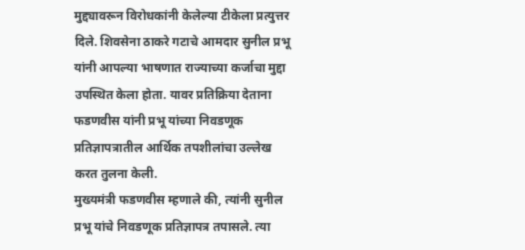मुद्द्यावरून विरोधकांनी केलेल्या टीकेला प्रत्युत्तर दिले. शिवसेना ठाकरे गटाचे आमदार सुनील प्रभू यांनी आपल्या भाषणात राज्याच्या कर्जाचा मुद्दा उपस्थित केला होता. यावर प्रतिक्रिया देताना फडणवीस यांनी प्रभू यांच्या निवडणूक प्रतिज्ञापत्रातील आर्थिक तपशीलांचा उल्लेख करत तुलना केली.
मुख्यमंत्री फडणवीस म्हणाले की, त्यांनी सुनील प्रभू यांचे निवडणूक प्रतिज्ञापत्र तपासले. त्या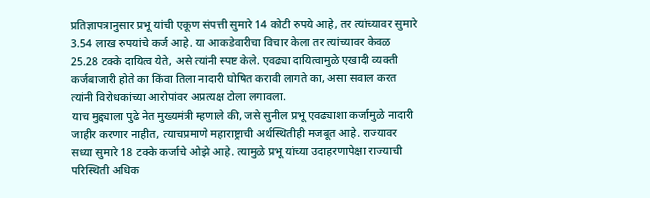प्रतिज्ञापत्रानुसार प्रभू यांची एकूण संपत्ती सुमारे 14 कोटी रुपये आहे, तर त्यांच्यावर सुमारे 3.54 लाख रुपयांचे कर्ज आहे. या आकडेवारीचा विचार केला तर त्यांच्यावर केवळ 25.28 टक्के दायित्व येते, असे त्यांनी स्पष्ट केले. एवढ्या दायित्वामुळे एखादी व्यक्ती कर्जबाजारी होते का किंवा तिला नादारी घोषित करावी लागते का, असा सवाल करत त्यांनी विरोधकांच्या आरोपांवर अप्रत्यक्ष टोला लगावला.
याच मुद्द्याला पुढे नेत मुख्यमंत्री म्हणाले की, जसे सुनील प्रभू एवढ्याशा कर्जामुळे नादारी जाहीर करणार नाहीत, त्याचप्रमाणे महाराष्ट्राची अर्थस्थितीही मजबूत आहे. राज्यावर सध्या सुमारे 18 टक्के कर्जाचे ओझे आहे. त्यामुळे प्रभू यांच्या उदाहरणापेक्षा राज्याची परिस्थिती अधिक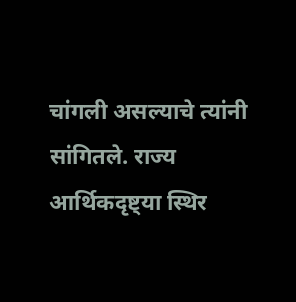चांगली असल्याचे त्यांनी सांगितले. राज्य आर्थिकदृष्ट्या स्थिर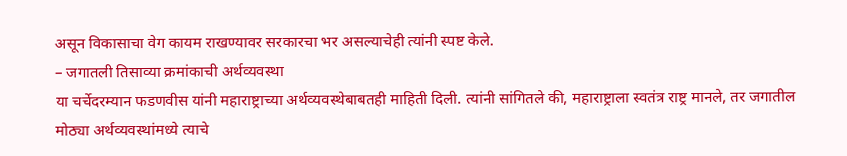असून विकासाचा वेग कायम राखण्यावर सरकारचा भर असल्याचेही त्यांनी स्पष्ट केले.
– जगातली तिसाव्या क्रमांकाची अर्थव्यवस्था
या चर्चेदरम्यान फडणवीस यांनी महाराष्ट्राच्या अर्थव्यवस्थेबाबतही माहिती दिली. त्यांनी सांगितले की, महाराष्ट्राला स्वतंत्र राष्ट्र मानले, तर जगातील मोठ्या अर्थव्यवस्थांमध्ये त्याचे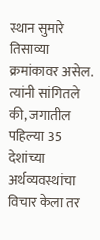स्थान सुमारे तिसाव्या क्रमांकावर असेल. त्यांनी सांगितले की, जगातील पहिल्या 35 देशांच्या अर्थव्यवस्थांचा विचार केला तर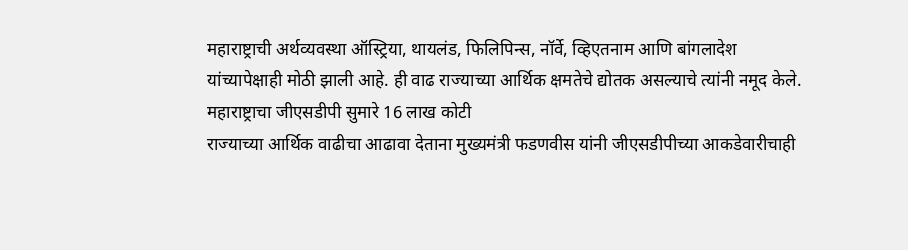महाराष्ट्राची अर्थव्यवस्था ऑस्ट्रिया, थायलंड, फिलिपिन्स, नॉर्वे, व्हिएतनाम आणि बांगलादेश यांच्यापेक्षाही मोठी झाली आहे. ही वाढ राज्याच्या आर्थिक क्षमतेचे द्योतक असल्याचे त्यांनी नमूद केले.
महाराष्ट्राचा जीएसडीपी सुमारे 16 लाख कोटी
राज्याच्या आर्थिक वाढीचा आढावा देताना मुख्यमंत्री फडणवीस यांनी जीएसडीपीच्या आकडेवारीचाही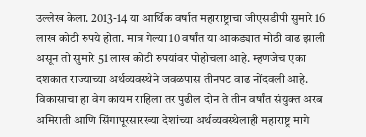उल्लेख केला. 2013-14 या आर्थिक वर्षात महाराष्ट्राचा जीएसडीपी सुमारे 16 लाख कोटी रुपये होता. मात्र गेल्या 10 वर्षांत या आकड्यात मोठी वाढ झाली असून तो सुमारे 51 लाख कोटी रुपयांवर पोहोचला आहे. म्हणजेच एका दशकात राज्याच्या अर्थव्यवस्थेने जवळपास तीनपट वाढ नोंदवली आहे. विकासाचा हा वेग कायम राहिला तर पुढील दोन ते तीन वर्षांत संयुक्त अरब अमिराती आणि सिंगापूरसारख्या देशांच्या अर्थव्यवस्थेलाही महाराष्ट्र मागे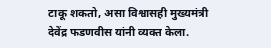टाकू शकतो, असा विश्वासही मुख्यमंत्री देवेंद्र फडणवीस यांनी व्यक्त केला.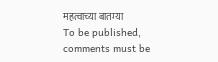महत्वाच्या बातम्या
To be published, comments must be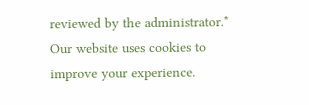reviewed by the administrator.*
Our website uses cookies to improve your experience.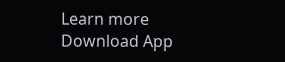Learn more
Download App